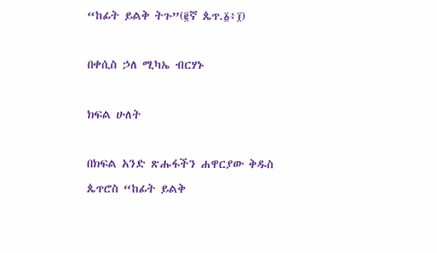“ከፊት ይልቅ ትጉ”(፪ኛ ጴጥ.፩፥፲)

በቀሲስ ኃለ ሚካኤ ብርሃኑ

ክፍል ሁለት

በክፍል አንድ ጽሑፋችን ሐዋርያው ቅዱስ ጴጥሮስ “ከፊት ይልቅ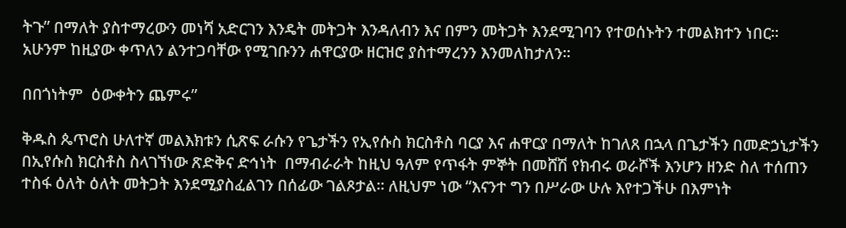ትጉ” በማለት ያስተማረውን መነሻ አድርገን እንዴት መትጋት እንዳለብን እና በምን መትጋት እንደሚገባን የተወሰኑትን ተመልክተን ነበር፡፡ አሁንም ከዚያው ቀጥለን ልንተጋባቸው የሚገቡንን ሐዋርያው ዘርዝሮ ያስተማረንን እንመለከታለን፡፡

በበጎነትም  ዕውቀትን ጨምሩ”

ቅዱስ ጴጥሮስ ሁለተኛ መልእክቱን ሲጽፍ ራሱን የጌታችን የኢየሱስ ክርስቶስ ባርያ እና ሐዋርያ በማለት ከገለጸ በኋላ በጌታችን በመድኃኒታችን በኢየሱስ ክርስቶስ ስላገኘነው ጽድቅና ድኅነት  በማብራራት ከዚህ ዓለም የጥፋት ምኞት በመሸሽ የክብሩ ወራሾች እንሆን ዘንድ ስለ ተሰጠን ተስፋ ዕለት ዕለት መትጋት እንደሚያስፈልገን በሰፊው ገልጾታል፡፡ ለዚህም ነው “እናንተ ግን በሥራው ሁሉ እየተጋችሁ በእምነት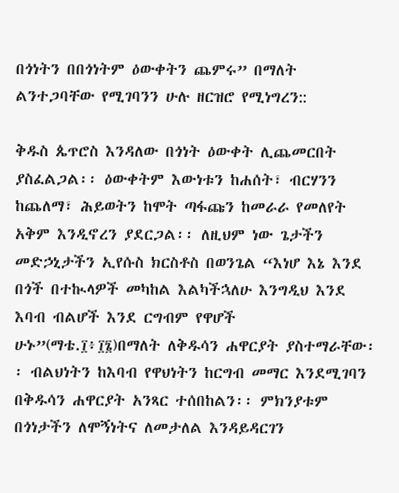በጎነትን በበጎነትም ዕውቀትን ጨምሩ” በማለት ልንተጋባቸው የሚገባንን ሁሉ ዘርዝሮ የሚነግረን::

ቅዱስ ጴጥሮስ እንዳለው በጎነት ዕውቀት ሊጨመርበት ያስፈልጋል፡፡ ዕውቀትም እውነቱን ከሐሰት፣ ብርሃንን ከጨለማ፣ ሕይወትን ከሞት ጣፋጩን ከመራራ የመለየት አቅም እንዲኖረን ያደርጋል፡፡ ለዚህም ነው ጌታችን መድኃኒታችን ኢየሱስ ክርስቶስ በወንጌል “እነሆ እኔ እንደ በጎች በተኲላዎች መካከል እልካችኋለሁ እንግዲህ እንደ እባብ ብልሆች እንደ ርግብም የዋሆች ሁኑ”(ማቴ.፲፥፲፮)በማለት ለቅዱሳን ሐዋርያት ያስተማራቸው፡፡ ብልህነትን ከእባብ የዋህነትን ከርግብ መማር እንደሚገባን በቅዱሳን ሐዋርያት አንጻር ተሰበከልን፡፡ ምክንያቱም በጎነታችን ለሞኝነትና ለመታለል እንዳይዳርገን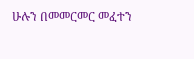ሁሉን በመመርመር መፈተን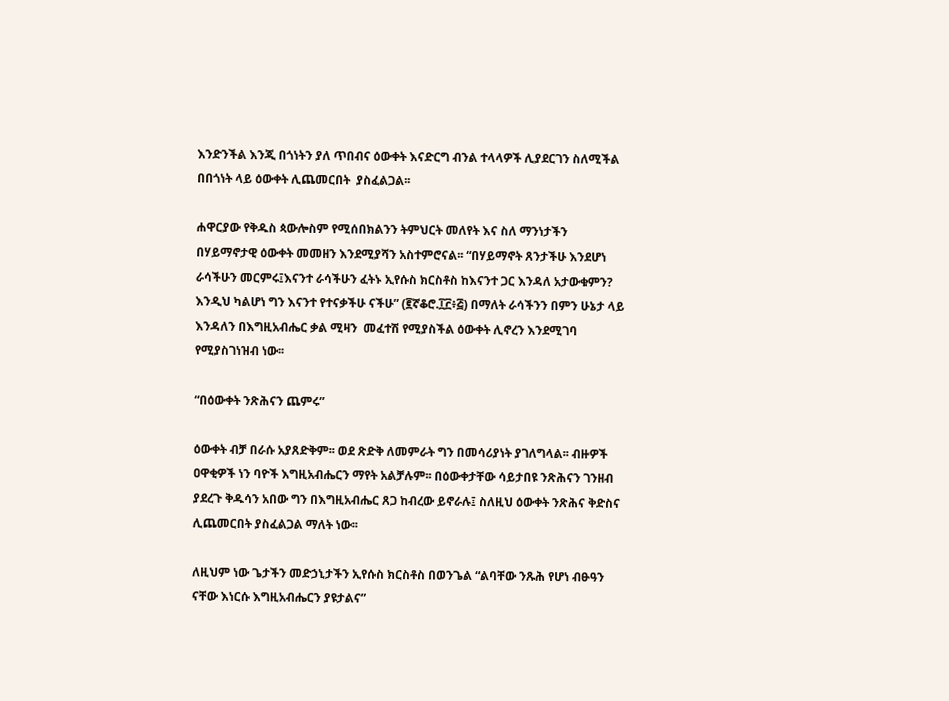እንድንችል እንጂ በጎነትን ያለ ጥበብና ዕውቀት እናድርግ ብንል ተላላዎች ሊያደርገን ስለሚችል  በበጎነት ላይ ዕውቀት ሊጨመርበት  ያስፈልጋል፡፡

ሐዋርያው የቅዱስ ጳውሎስም የሚሰበክልንን ትምህርት መለየት እና ስለ ማንነታችን በሃይማኖታዊ ዕውቀት መመዘን እንደሚያሻን አስተምሮናል፡፡ “በሃይማኖት ጸንታችሁ እንደሆነ ራሳችሁን መርምሩ፤እናንተ ራሳችሁን ፈትኑ ኢየሱስ ክርስቶስ ከእናንተ ጋር እንዳለ አታውቁምን? እንዲህ ካልሆነ ግን እናንተ የተናቃችሁ ናችሁ” (፪ኛቆሮ.፲፫፥፭) በማለት ራሳችንን በምን ሁኔታ ላይ እንዳለን በእግዚአብሔር ቃል ሚዛን  መፈተሽ የሚያስችል ዕውቀት ሊኖረን እንደሚገባ የሚያስገነዝብ ነው፡፡

“በዕውቀት ንጽሕናን ጨምሩ”

ዕውቀት ብቻ በራሱ አያጸድቅም፡፡ ወደ ጽድቅ ለመምራት ግን በመሳሪያነት ያገለግላል፡፡ ብዙዎች ዐዋቂዎች ነን ባዮች እግዚአብሔርን ማየት አልቻሉም፡፡ በዕውቀታቸው ሳይታበዩ ንጽሕናን ገንዘብ ያደረጉ ቅዱሳን አበው ግን በእግዚአብሔር ጸጋ ከብረው ይኖራሉ፤ ስለዚህ ዕውቀት ንጽሕና ቅድስና ሊጨመርበት ያስፈልጋል ማለት ነው፡፡

ለዚህም ነው ጌታችን መድኃኒታችን ኢየሱስ ክርስቶስ በወንጌል “ልባቸው ንጹሕ የሆነ ብፁዓን ናቸው እነርሱ እግዚአብሔርን ያዩታልና”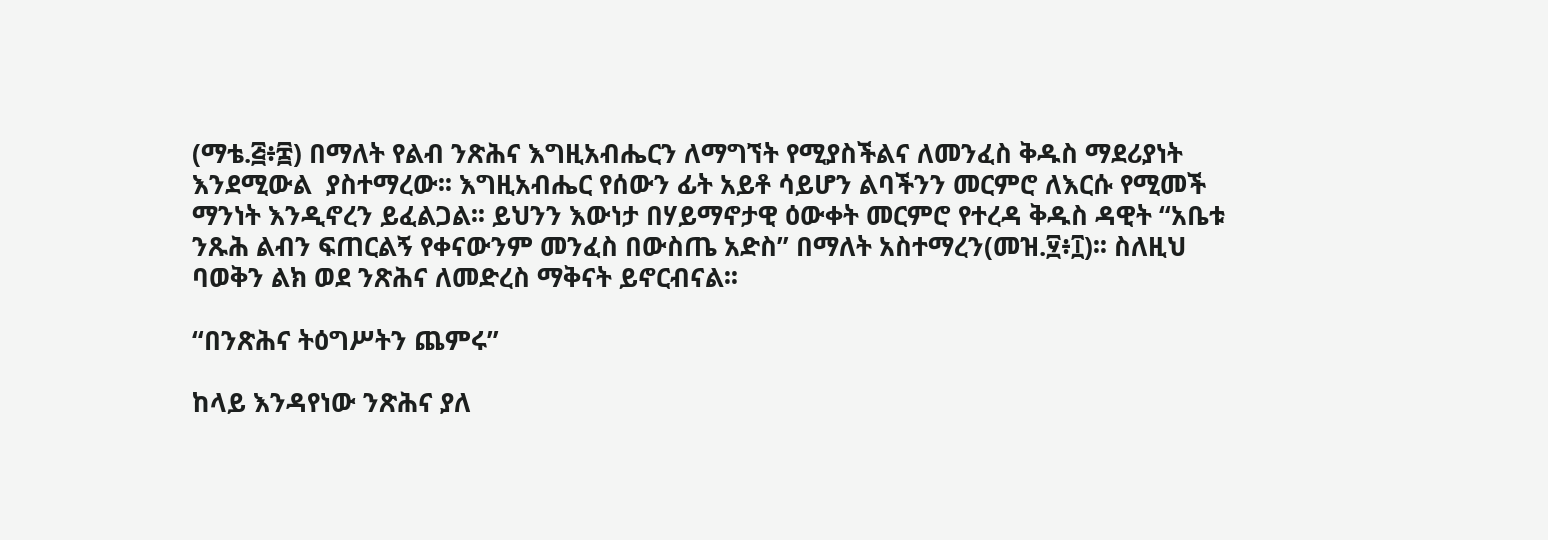(ማቴ.፭፥፰) በማለት የልብ ንጽሕና እግዚአብሔርን ለማግኘት የሚያስችልና ለመንፈስ ቅዱስ ማደሪያነት እንደሚውል  ያስተማረው፡፡ እግዚአብሔር የሰውን ፊት አይቶ ሳይሆን ልባችንን መርምሮ ለእርሱ የሚመች ማንነት እንዲኖረን ይፈልጋል፡፡ ይህንን እውነታ በሃይማኖታዊ ዕውቀት መርምሮ የተረዳ ቅዱስ ዳዊት “አቤቱ ንጹሕ ልብን ፍጠርልኝ የቀናውንም መንፈስ በውስጤ አድስ” በማለት አስተማረን(መዝ.፶፥፲)፡፡ ስለዚህ ባወቅን ልክ ወደ ንጽሕና ለመድረስ ማቅናት ይኖርብናል፡፡

“በንጽሕና ትዕግሥትን ጨምሩ”

ከላይ እንዳየነው ንጽሕና ያለ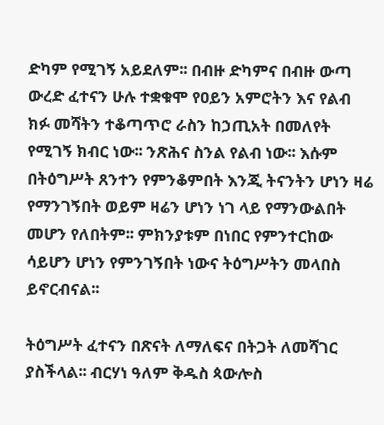ድካም የሚገኝ አይደለም፡፡ በብዙ ድካምና በብዙ ውጣ ውረድ ፈተናን ሁሉ ተቋቁሞ የዐይን አምሮትን እና የልብ ክፉ መሻትን ተቆጣጥሮ ራስን ከኃጢአት በመለየት የሚገኝ ክብር ነው፡፡ ንጽሕና ስንል የልብ ነው፡፡ እሱም በትዕግሥት ጸንተን የምንቆምበት እንጂ ትናንትን ሆነን ዛሬ የማንገኝበት ወይም ዛሬን ሆነን ነገ ላይ የማንውልበት መሆን የለበትም፡፡ ምክንያቱም በነበር የምንተርከው ሳይሆን ሆነን የምንገኝበት ነውና ትዕግሥትን መላበስ ይኖርብናል፡፡

ትዕግሥት ፈተናን በጽናት ለማለፍና በትጋት ለመሻገር ያስችላል፡፡ ብርሃነ ዓለም ቅዱስ ጳውሎስ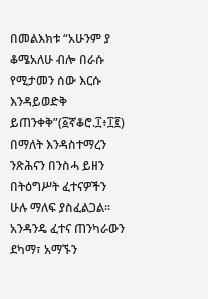በመልእክቱ “አሁንም ያ ቆሜአለሁ ብሎ በራሱ የሚታመን ሰው እርሱ እንዳይወድቅ ይጠንቀቅ”(፩ኛቆሮ.፲፥፲፪) በማለት እንዳስተማረን ንጽሕናን በንስሓ ይዘን በትዕግሥት ፈተናዎችን ሁሉ ማለፍ ያስፈልጋል፡፡ አንዳንዴ ፈተና ጠንካራውን ደካማ፣ አማኙን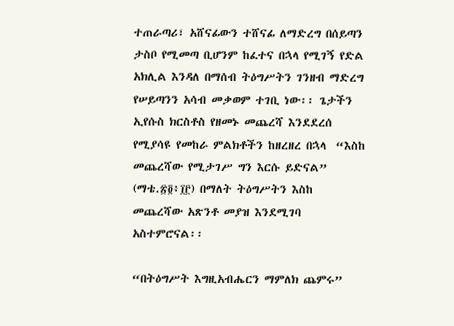ተጠራጣሪ፣ አሸናፊውን ተሸናፊ ለማድረግ በሰይጣን ታስቦ የሚመጣ ቢሆንም ከፈተና በኋላ የሚገኝ የድል አክሊል እንዳለ በማሰብ ትዕግሥትን ገንዘብ ማድረግ የሠይጣንን አሳብ መቃወም ተገቢ ነው፡፡ ጌታችን ኢየሱስ ክርስቶስ የዘመኑ መጨረሻ እንደደረሰ የሚያሳዩ የመከራ ምልክቶችን ከዘረዘረ በኋላ  “እስከ መጨረሻው የሚታገሥ ግን እርሱ ይድናል” (ማቴ.፳፬፥፲፫) በማለት ትዕግሥትን እስከ መጨረሻው አጽንቶ መያዝ እንደሚገባ አስተምሮናል፡፡

“በትዕግሥት እግዚአብሔርን ማምለክ ጨምሩ”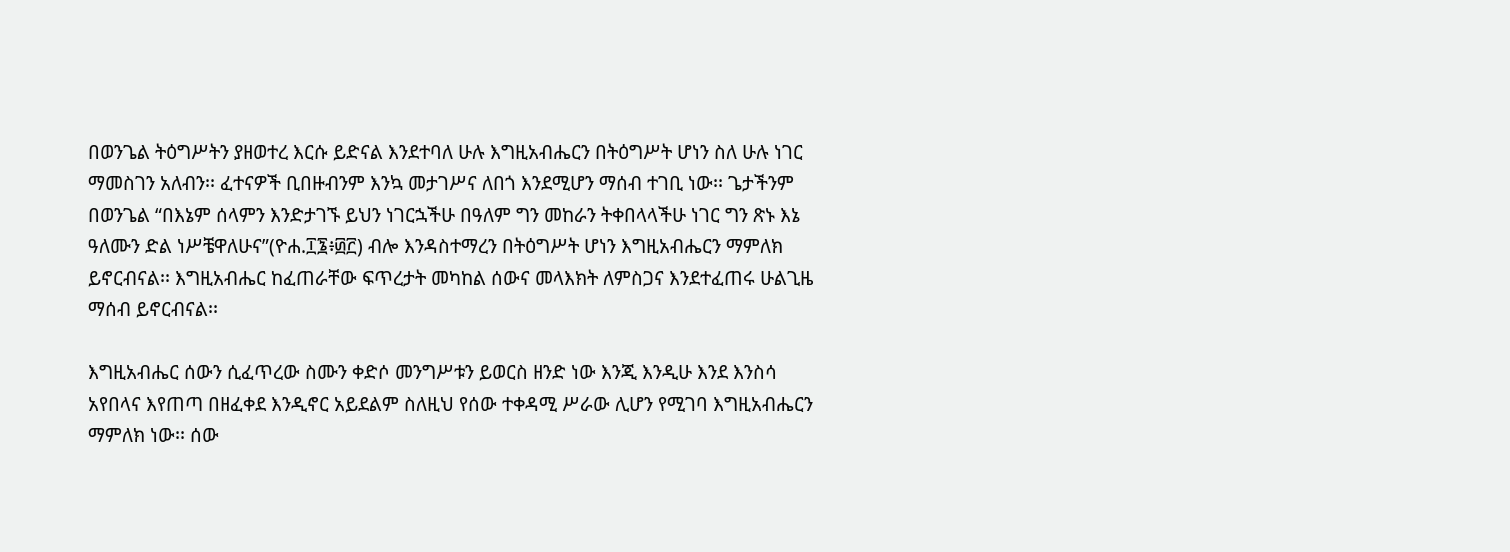በወንጌል ትዕግሥትን ያዘወተረ እርሱ ይድናል እንደተባለ ሁሉ እግዚአብሔርን በትዕግሥት ሆነን ስለ ሁሉ ነገር ማመስገን አለብን፡፡ ፈተናዎች ቢበዙብንም እንኳ መታገሥና ለበጎ እንደሚሆን ማሰብ ተገቢ ነው፡፡ ጌታችንም በወንጌል “በእኔም ሰላምን እንድታገኙ ይህን ነገርኋችሁ በዓለም ግን መከራን ትቀበላላችሁ ነገር ግን ጽኑ እኔ ዓለሙን ድል ነሥቼዋለሁና”(ዮሐ.፲፮፥፴፫) ብሎ እንዳስተማረን በትዕግሥት ሆነን እግዚአብሔርን ማምለክ ይኖርብናል፡፡ እግዚአብሔር ከፈጠራቸው ፍጥረታት መካከል ሰውና መላእክት ለምስጋና እንደተፈጠሩ ሁልጊዜ ማሰብ ይኖርብናል፡፡

እግዚአብሔር ሰውን ሲፈጥረው ስሙን ቀድሶ መንግሥቱን ይወርስ ዘንድ ነው እንጂ እንዲሁ እንደ እንስሳ አየበላና እየጠጣ በዘፈቀደ እንዲኖር አይደልም ስለዚህ የሰው ተቀዳሚ ሥራው ሊሆን የሚገባ እግዚአብሔርን ማምለክ ነው፡፡ ሰው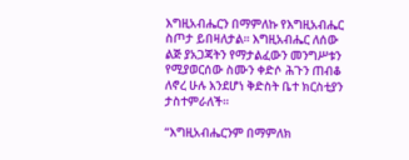እግዚአብሔርን በማምለኩ የእግዚአብሔር ስጦታ ይበዛለታል፡፡ እግዚአብሔር ለሰው ልጅ ያአጋጃትን የማታልፈውን መንግሥቱን የሚያወርሰው ስሙን ቀድሶ ሕጉን ጠብቆ ለኖረ ሁሉ እንደሆነ ቅድስት ቤተ ክርስቲያን ታስተምራለች፡፡

“እግዚአብሔርንም በማምለክ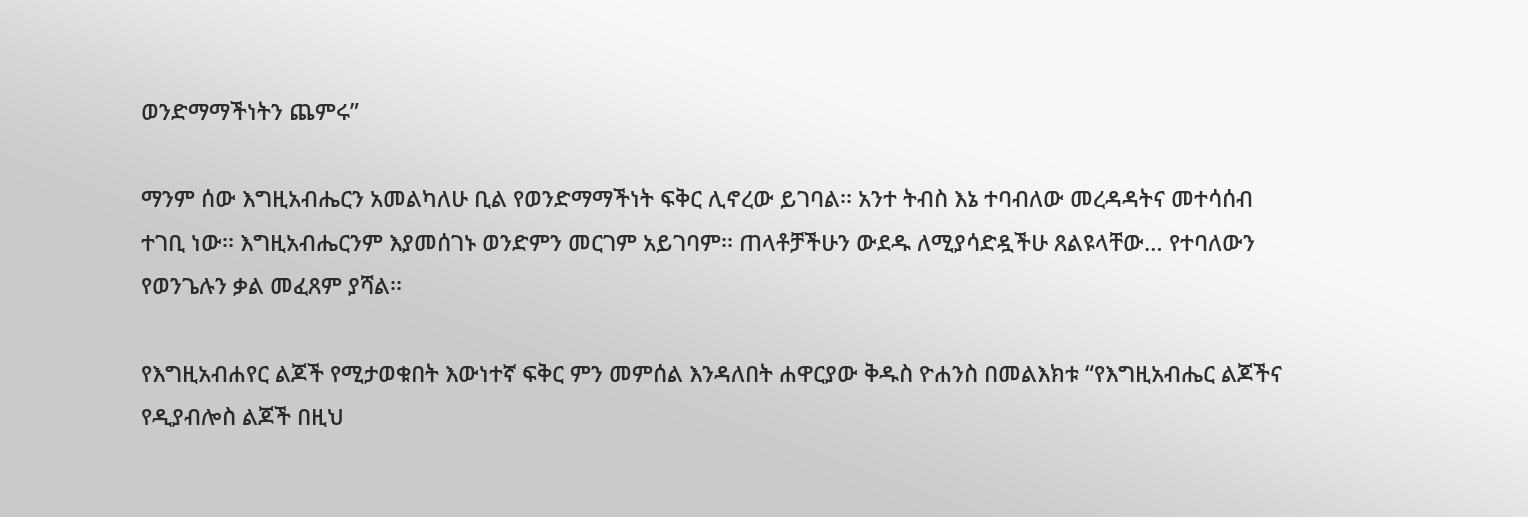ወንድማማችነትን ጨምሩ”

ማንም ሰው እግዚአብሔርን አመልካለሁ ቢል የወንድማማችነት ፍቅር ሊኖረው ይገባል፡፡ አንተ ትብስ እኔ ተባብለው መረዳዳትና መተሳሰብ ተገቢ ነው፡፡ እግዚአብሔርንም እያመሰገኑ ወንድምን መርገም አይገባም፡፡ ጠላቶቻችሁን ውደዱ ለሚያሳድዷችሁ ጸልዩላቸው… የተባለውን የወንጌሉን ቃል መፈጸም ያሻል፡፡

የእግዚአብሐየር ልጆች የሚታወቁበት እውነተኛ ፍቅር ምን መምሰል እንዳለበት ሐዋርያው ቅዱስ ዮሐንስ በመልእክቱ “የእግዚአብሔር ልጆችና የዲያብሎስ ልጆች በዚህ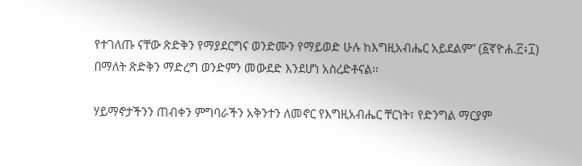የተገለጡ ናቸው ጽድቅን የማያደርግና ወንድሙን የማይወድ ሁሉ ከእግዚአብሔር አይደልም” (፩ኛዮሐ.፫፥፲) በማለት ጽድቅን ማድረግ ወንድምን መውደድ እንደሆነ አስረድቶናል፡፡

ሃይማኖታችንን ጠብቀን ምግባራችን አቅንተን ለመኖር የእግዚአብሔር ቸርነት፣ የድንግል ማርያም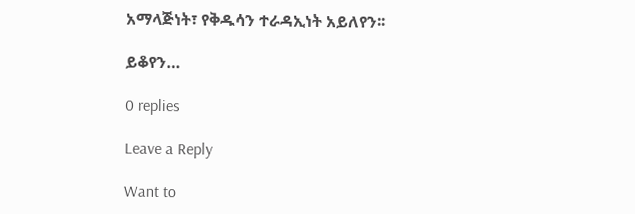አማላጅነት፣ የቅዱሳን ተራዳኢነት አይለየን፡፡

ይቆየን…

0 replies

Leave a Reply

Want to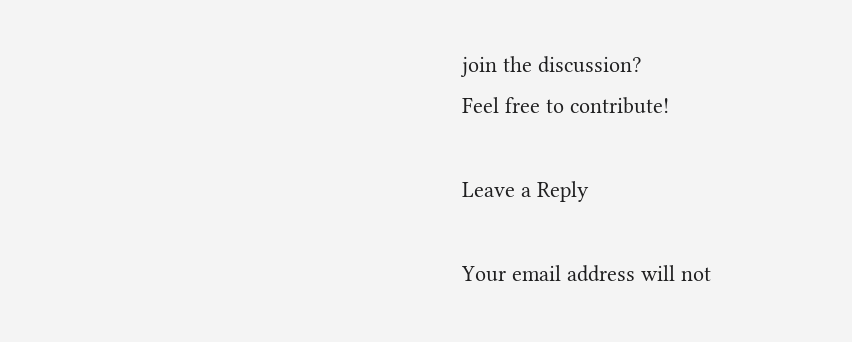join the discussion?
Feel free to contribute!

Leave a Reply

Your email address will not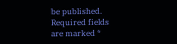be published. Required fields are marked *